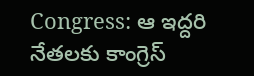Congress: ఆ ఇద్దరి నేతలకు కాంగ్రెస్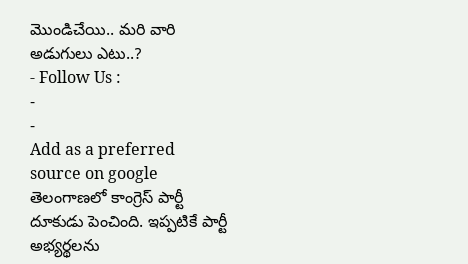మొండిచేయి.. మరి వారి అడుగులు ఎటు..?
- Follow Us :
-
-
Add as a preferred
source on google
తెలంగాణలో కాంగ్రెస్ పార్టీ దూకుడు పెంచింది. ఇప్పటికే పార్టీ అభ్యర్థలను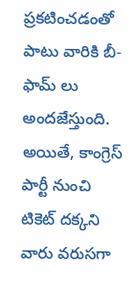ప్రకటించడంతో పాటు వారికి బీ-ఫామ్ లు అందజేస్తుంది. అయితే, కాంగ్రెస్ పార్టీ నుంచి టికెట్ దక్కని వారు వరుసగా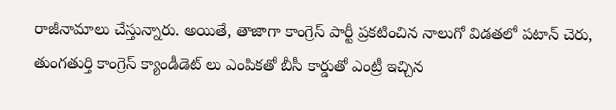రాజీనామాలు చేస్తున్నారు. అయితే, తాజాగా కాంగ్రెస్ పార్టీ ప్రకటించిన నాలుగో విడతలో పటాన్ చెరు, తుంగతుర్తి కాంగ్రెస్ క్యాండీడెట్ లు ఎంపికతో బీసీ కార్డుతో ఎంట్రీ ఇచ్చిన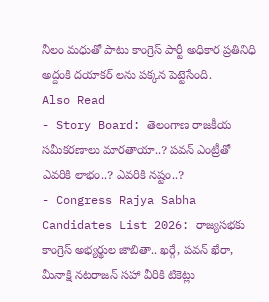నీలం మధుతో పాటు కాంగ్రెస్ పార్టీ అధికార ప్రతినిధి అద్దంకి దయాకర్ లను పక్కన పెట్టెసేంది.
Also Read
- Story Board: తెలంగాణ రాజకీయ సమీకరణాలు మారతాయా..? పవన్ ఎంట్రీతో ఎవరికి లాభం..? ఎవరికి నష్టం..?
- Congress Rajya Sabha Candidates List 2026: రాజ్యసభకు కాంగ్రెస్ అభ్యర్థుల జాబితా.. ఖర్గే, పవన్ ఖేరా, మీనాక్షి నటరాజన్ సహా వీరికి టికెట్లు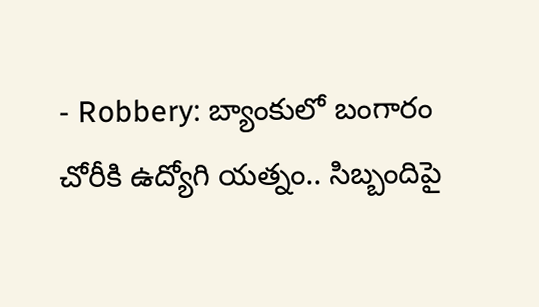- Robbery: బ్యాంకులో బంగారం చోరీకి ఉద్యోగి యత్నం.. సిబ్బందిపై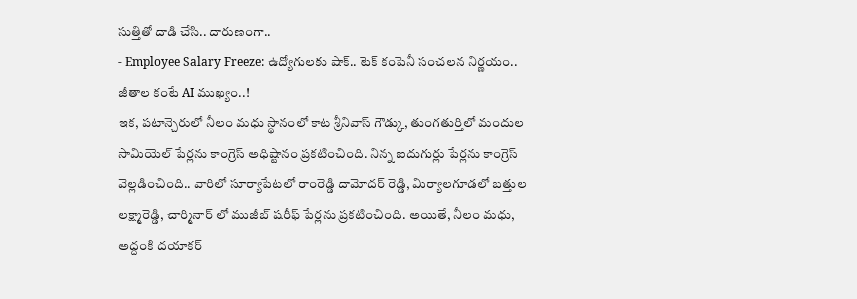సుత్తితో దాడి చేసి.. దారుణంగా..
- Employee Salary Freeze: ఉద్యోగులకు షాక్.. టెక్ కంపెనీ సంచలన నిర్ణయం.. జీతాల కంటే AI ముఖ్యం..!
ఇక, పటాన్చెరులో నీలం మధు స్థానంలో కాట శ్రీనివాస్ గౌడ్కు, తుంగతుర్తిలో మందుల సామియెల్ పేర్లను కాంగ్రెస్ అధిష్టానం ప్రకటించింది. నిన్న ఐదుగుర్లు పేర్లను కాంగ్రెస్ వెల్లడించింది.. వారిలో సూర్యాపేటలో రాంరెడ్డి దామోదర్ రెడ్డి, మిర్యాలగూడలో బత్తుల లక్ష్మారెడ్డి, చార్మినార్ లో ముజీబ్ షరీఫ్ పేర్లను ప్రకటించింది. అయితే, నీలం మధు, అద్దంకి దయాకర్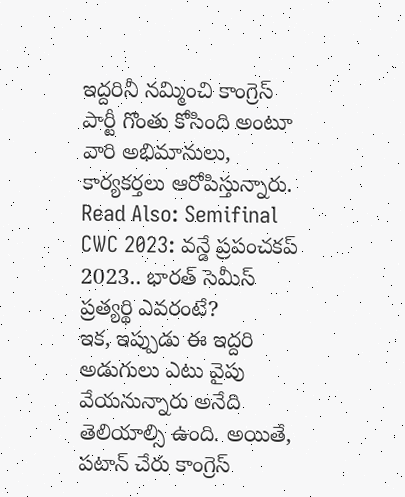ఇద్దరినీ నమ్మించి కాంగ్రెస్ పార్టీ గొంతు కోసింది అంటూ వారి అభిమానులు, కార్యకర్తలు ఆరోపిస్తున్నారు.
Read Also: Semifinal CWC 2023: వన్డే ప్రపంచకప్ 2023.. భారత్ సెమీస్ ప్రత్యర్థి ఎవరంటే?
ఇక, ఇప్పుడు ఈ ఇద్దరి అడుగులు ఎటు వైపు వేయనున్నారు అనేది తెలియాల్సి ఉంది. అయితే, పటాన్ చేరు కాంగ్రెస్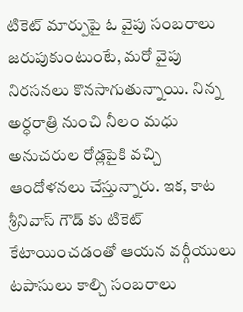టికెట్ మార్పుపై ఓ వైపు సంబరాలు జరుపుకుంటుంటే, మరో వైపు నిరసనలు కొనసాగుతున్నాయి. నిన్న అర్ధరాత్రి నుంచి నీలం మధు అనుచరుల రోడ్లపైకి వచ్చి ఆందోళనలు చేస్తున్నారు. ఇక, కాట శ్రీనివాస్ గౌడ్ కు టికెట్ కేటాయించడంతో ఆయన వర్గీయులు టపాసులు కాల్చి సంబరాలు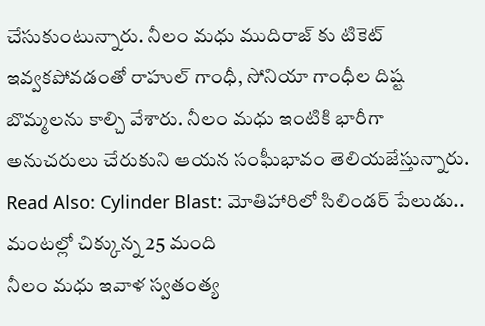చేసుకుంటున్నారు. నీలం మధు ముదిరాజ్ కు టికెట్ ఇవ్వకపోవడంతో రాహుల్ గాంధీ, సోనియా గాంధీల దిష్ట బొమ్మలను కాల్చి వేశారు. నీలం మధు ఇంటికి భారీగా అనుచరులు చేరుకుని ఆయన సంఘీభావం తెలియజేస్తున్నారు.
Read Also: Cylinder Blast: మోతిహారిలో సిలిండర్ పేలుడు.. మంటల్లో చిక్కున్న 25 మంది
నీలం మధు ఇవాళ స్వతంత్య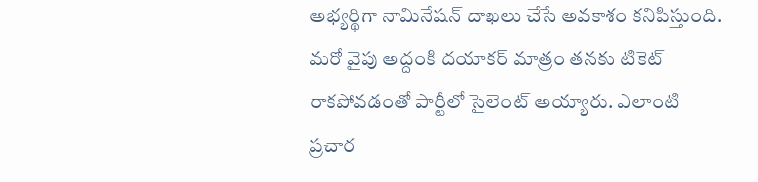అభ్యర్థిగా నామినేషన్ దాఖలు చేసే అవకాశం కనిపిస్తుంది. మరో వైపు అద్దంకి దయాకర్ మాత్రం తనకు టికెట్ రాకపోవడంతో పార్టీలో సైలెంట్ అయ్యారు. ఎలాంటి ప్రచార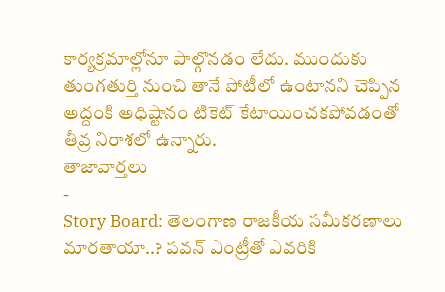కార్యక్రమాల్లోనూ పాల్గొనడం లేదు. ముందుకు తుంగతుర్తి నుంచి తానే పోటీలో ఉంటానని చెప్పిన అద్దంకి అధిష్టానం టికెట్ కేటాయించకపోవడంతో తీవ్ర నిరాశలో ఉన్నారు.
తాజావార్తలు
-
Story Board: తెలంగాణ రాజకీయ సమీకరణాలు మారతాయా..? పవన్ ఎంట్రీతో ఎవరికి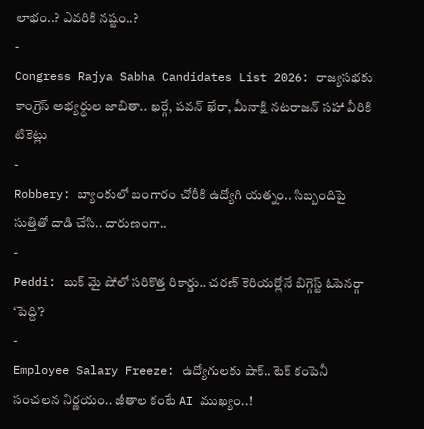లాభం..? ఎవరికి నష్టం..?
-
Congress Rajya Sabha Candidates List 2026: రాజ్యసభకు కాంగ్రెస్ అభ్యర్థుల జాబితా.. ఖర్గే, పవన్ ఖేరా, మీనాక్షి నటరాజన్ సహా వీరికి టికెట్లు
-
Robbery: బ్యాంకులో బంగారం చోరీకి ఉద్యోగి యత్నం.. సిబ్బందిపై సుత్తితో దాడి చేసి.. దారుణంగా..
-
Peddi: బుక్ మై షోలో సరికొత్త రికార్డు.. చరణ్ కెరియర్లోనే బిగ్గెస్ట్ ఓపెనర్గా ‘పెద్ది’?
-
Employee Salary Freeze: ఉద్యోగులకు షాక్.. టెక్ కంపెనీ సంచలన నిర్ణయం.. జీతాల కంటే AI ముఖ్యం..!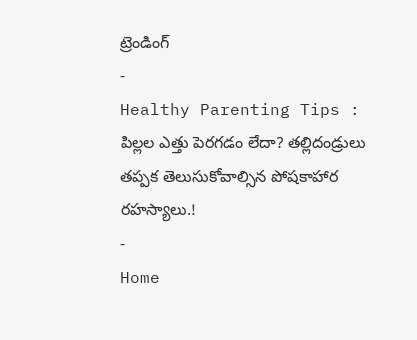ట్రెండింగ్
-
Healthy Parenting Tips : పిల్లల ఎత్తు పెరగడం లేదా? తల్లిదండ్రులు తప్పక తెలుసుకోవాల్సిన పోషకాహార రహస్యాలు.!
-
Home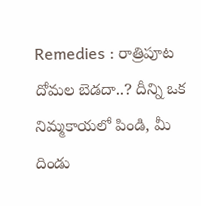Remedies : రాత్రిపూట దోమల బెడదా..? దీన్ని ఒక నిమ్మకాయలో పిండి, మీ దిండు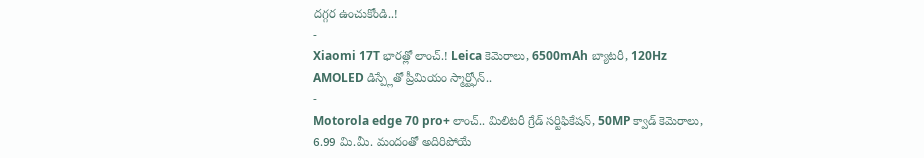దగ్గర ఉంచుకోండి..!
-
Xiaomi 17T భారత్లో లాంచ్.! Leica కెమెరాలు, 6500mAh బ్యాటరీ, 120Hz AMOLED డిస్ప్లేతో ప్రీమియం స్మార్ట్ఫోన్..
-
Motorola edge 70 pro+ లాంచ్.. మిలిటరీ గ్రేడ్ సర్టిఫికేషన్, 50MP క్వాడ్ కెమెరాలు, 6.99 మి.మీ. మందంతో అదిరిపోయే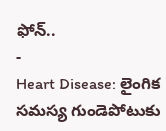ఫోన్..
-
Heart Disease: లైంగిక సమస్య గుండెపోటుకు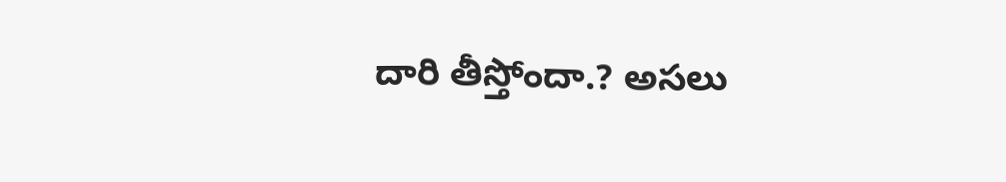దారి తీస్తోందా.? అసలు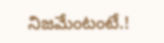నిజమేంటంటే.!